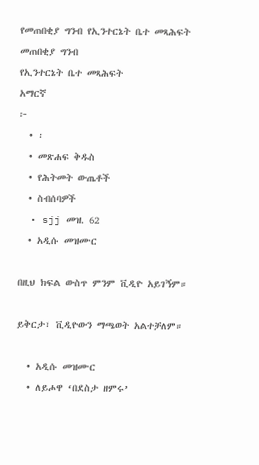የመጠበቂያ ግንብ የኢንተርኔት ቤተ መጻሕፍት
መጠበቂያ ግንብ
የኢንተርኔት ቤተ መጻሕፍት
አማርኛ
፦
  • ፡
  • መጽሐፍ ቅዱስ
  • የሕትመት ውጤቶች
  • ስብሰባዎች
  • sjj መዝ. 62
  • አዲሱ መዝሙር

በዚህ ክፍል ውስጥ ምንም ቪዲዮ አይገኝም።

ይቅርታ፣ ቪዲዮውን ማጫወት አልተቻለም።

  • አዲሱ መዝሙር
  • ለይሖዋ ‘በደስታ ዘምሩ’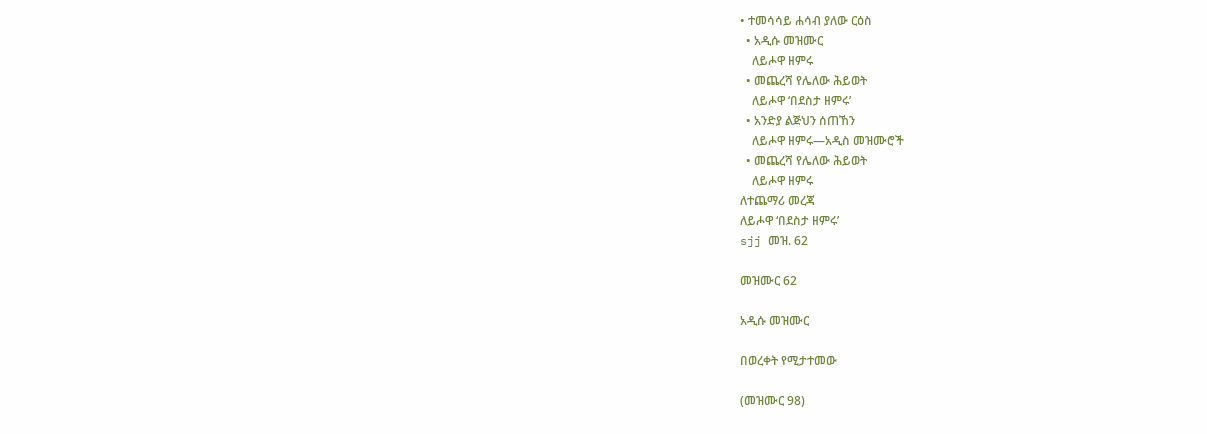• ተመሳሳይ ሐሳብ ያለው ርዕስ
  • አዲሱ መዝሙር
    ለይሖዋ ዘምሩ
  • መጨረሻ የሌለው ሕይወት
    ለይሖዋ ‘በደስታ ዘምሩ’
  • አንድያ ልጅህን ሰጠኸን
    ለይሖዋ ዘምሩ—አዲስ መዝሙሮች
  • መጨረሻ የሌለው ሕይወት
    ለይሖዋ ዘምሩ
ለተጨማሪ መረጃ
ለይሖዋ ‘በደስታ ዘምሩ’
sjj መዝ. 62

መዝሙር 62

አዲሱ መዝሙር

በወረቀት የሚታተመው

(መዝሙር 98)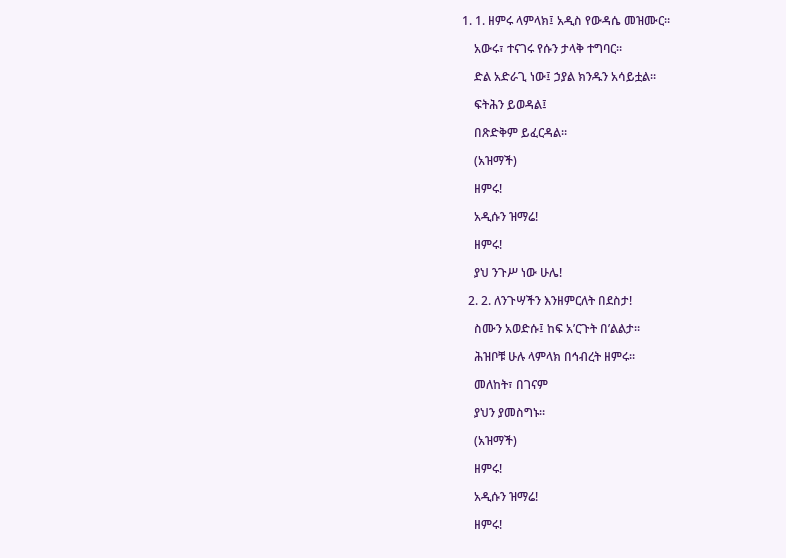1. 1. ዘምሩ ላምላክ፤ አዲስ የውዳሴ መዝሙር።

    አውሩ፣ ተናገሩ የሱን ታላቅ ተግባር።

    ድል አድራጊ ነው፤ ኃያል ክንዱን አሳይቷል።

    ፍትሕን ይወዳል፤

    በጽድቅም ይፈርዳል።

    (አዝማች)

    ዘምሩ!

    አዲሱን ዝማሬ!

    ዘምሩ!

    ያህ ንጉሥ ነው ሁሌ!

  2. 2. ለንጉሣችን እንዘምርለት በደስታ!

    ስሙን አወድሱ፤ ከፍ አ’ርጉት በ’ልልታ።

    ሕዝቦቹ ሁሉ ላምላክ በኅብረት ዘምሩ።

    መለከት፣ በገናም

    ያህን ያመስግኑ።

    (አዝማች)

    ዘምሩ!

    አዲሱን ዝማሬ!

    ዘምሩ!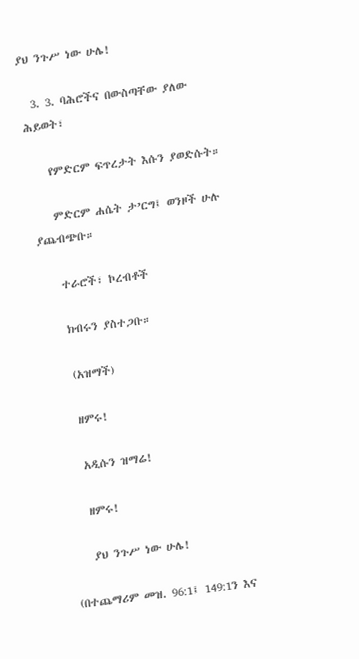ያህ ንጉሥ ነው ሁሌ!

  3. 3. ባሕሮችና በውስጣቸው ያለው ሕይወት፣

    የምድርም ፍጥረታት እሱን ያወድሱት።

    ምድርም ሐሴት ታ’ርግ፤ ወንዞች ሁሉ ያጨብጭቡ።

    ተራሮች፣ ኮረብቶች

    ክብሩን ያስተጋቡ።

    (አዝማች)

    ዘምሩ!

    አዲሱን ዝማሬ!

    ዘምሩ!

    ያህ ንጉሥ ነው ሁሌ!

(በተጨማሪም መዝ. 96:1፤ 149:1ን እና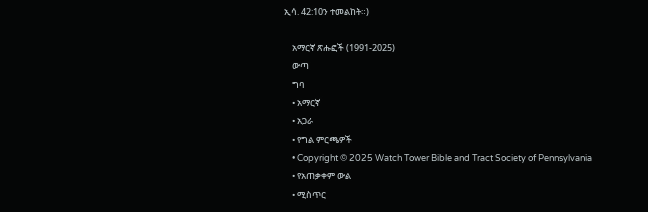ኢሳ. 42:10ን ተመልከት።)

    አማርኛ ጽሑፎች (1991-2025)
    ውጣ
    ግባ
    • አማርኛ
    • አጋራ
    • የግል ምርጫዎች
    • Copyright © 2025 Watch Tower Bible and Tract Society of Pennsylvania
    • የአጠቃቀም ውል
    • ሚስጥር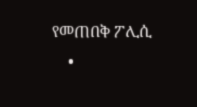የመጠበቅ ፖሊሲ
    •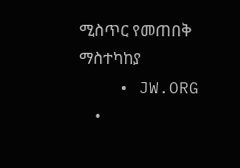ሚስጥር የመጠበቅ ማስተካከያ
    • JW.ORG
    •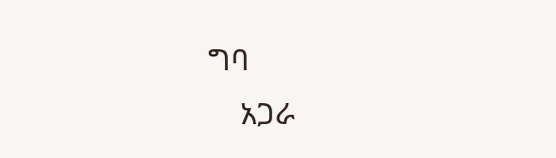ግባ
    አጋራ